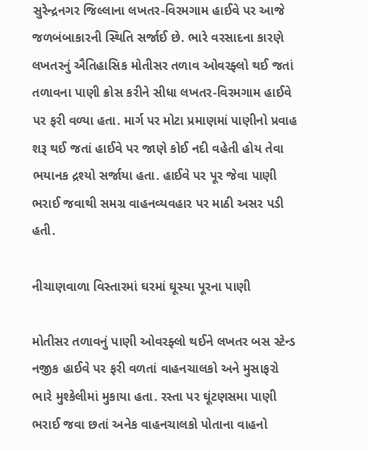સુરેન્દ્રનગર જિલ્લાના લખતર-વિરમગામ હાઈવે પર આજે જળબંબાકારની સ્થિતિ સર્જાઈ છે. ભારે વરસાદના કારણે લખતરનું ઐતિહાસિક મોતીસર તળાવ ઓવરફ્લો થઈ જતાં તળાવના પાણી ક્રોસ કરીને સીધા લખતર-વિરમગામ હાઈવે પર ફરી વળ્યા હતા. માર્ગ પર મોટા પ્રમાણમાં પાણીનો પ્રવાહ શરૂ થઈ જતાં હાઈવે પર જાણે કોઈ નદી વહેતી હોય તેવા ભયાનક દ્રશ્યો સર્જાયા હતા. હાઈવે પર પૂર જેવા પાણી ભરાઈ જવાથી સમગ્ર વાહનવ્યવહાર પર માઠી અસર પડી હતી.

નીચાણવાળા વિસ્તારમાં ઘરમાં ઘૂસ્યા પૂરના પાણી

મોતીસર તળાવનું પાણી ઓવરફ્લો થઈને લખતર બસ સ્ટેન્ડ નજીક હાઈવે પર ફરી વળતાં વાહનચાલકો અને મુસાફરો ભારે મુશ્કેલીમાં મુકાયા હતા. રસ્તા પર ઘૂંટણસમા પાણી ભરાઈ જવા છતાં અનેક વાહનચાલકો પોતાના વાહનો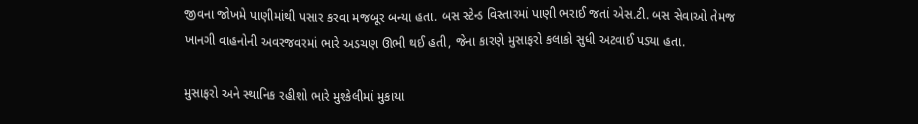જીવના જોખમે પાણીમાંથી પસાર કરવા મજબૂર બન્યા હતા. બસ સ્ટેન્ડ વિસ્તારમાં પાણી ભરાઈ જતાં એસ.ટી. બસ સેવાઓ તેમજ ખાનગી વાહનોની અવરજવરમાં ભારે અડચણ ઊભી થઈ હતી, જેના કારણે મુસાફરો કલાકો સુધી અટવાઈ પડ્યા હતા.

મુસાફરો અને સ્થાનિક રહીશો ભારે મુશ્કેલીમાં મુકાયા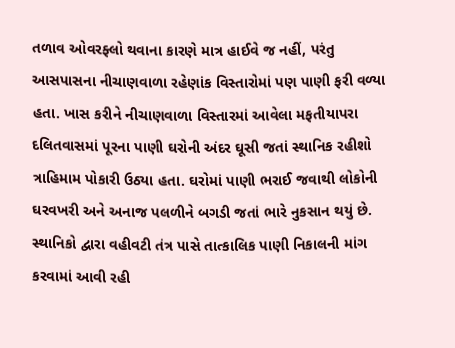તળાવ ઓવરફ્લો થવાના કારણે માત્ર હાઈવે જ નહીં, પરંતુ આસપાસના નીચાણવાળા રહેણાંક વિસ્તારોમાં પણ પાણી ફરી વળ્યા હતા. ખાસ કરીને નીચાણવાળા વિસ્તારમાં આવેલા મફતીયાપરા દલિતવાસમાં પૂરના પાણી ઘરોની અંદર ઘૂસી જતાં સ્થાનિક રહીશો ત્રાહિમામ પોકારી ઉઠ્યા હતા. ઘરોમાં પાણી ભરાઈ જવાથી લોકોની ઘરવખરી અને અનાજ પલળીને બગડી જતાં ભારે નુકસાન થયું છે. સ્થાનિકો દ્વારા વહીવટી તંત્ર પાસે તાત્કાલિક પાણી નિકાલની માંગ કરવામાં આવી રહી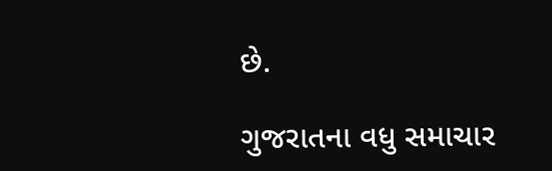છે.

ગુજરાતના વધુ સમાચાર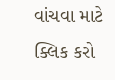વાંચવા માટે ક્લિક કરો